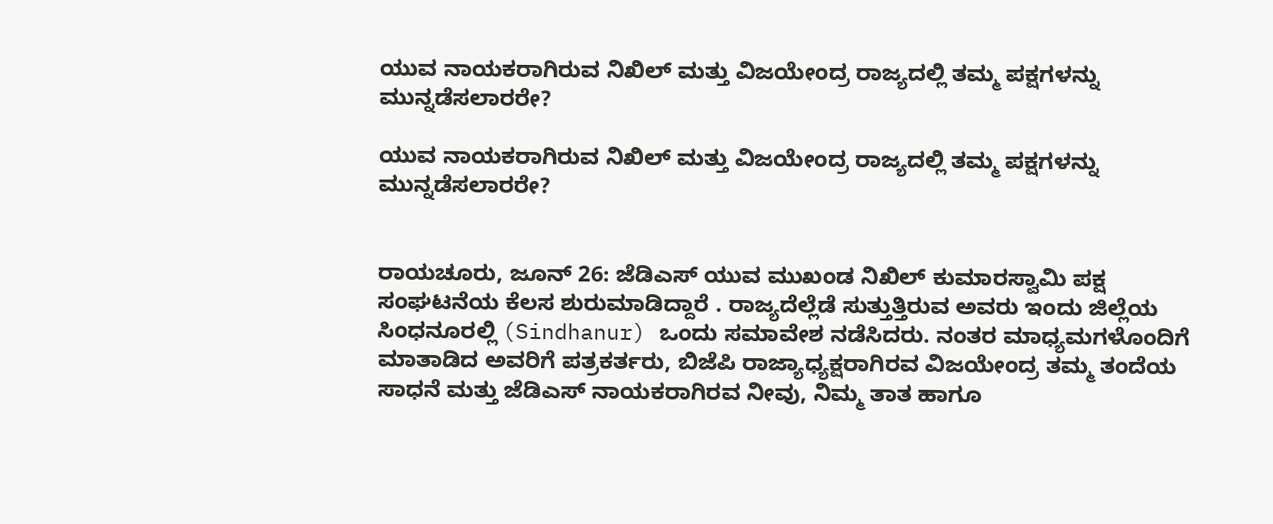ಯುವ ನಾಯಕರಾಗಿರುವ ನಿಖಿಲ್ ಮತ್ತು ವಿಜಯೇಂದ್ರ ರಾಜ್ಯದಲ್ಲಿ ತಮ್ಮ ಪಕ್ಷಗಳನ್ನು ಮುನ್ನಡೆಸಲಾರರೇ?

ಯುವ ನಾಯಕರಾಗಿರುವ ನಿಖಿಲ್ ಮತ್ತು ವಿಜಯೇಂದ್ರ ರಾಜ್ಯದಲ್ಲಿ ತಮ್ಮ ಪಕ್ಷಗಳನ್ನು ಮುನ್ನಡೆಸಲಾರರೇ?


ರಾಯಚೂರು, ಜೂನ್ 26: ಜೆಡಿಎಸ್ ಯುವ ಮುಖಂಡ ನಿಖಿಲ್ ಕುಮಾರಸ್ವಾಮಿ ಪಕ್ಷ ಸಂಘಟನೆಯ ಕೆಲಸ ಶುರುಮಾಡಿದ್ದಾರೆ . ರಾಜ್ಯದೆಲ್ಲೆಡೆ ಸುತ್ತುತ್ತಿರುವ ಅವರು ಇಂದು ಜಿಲ್ಲೆಯ ಸಿಂಧನೂರಲ್ಲಿ (Sindhanur) ಒಂದು ಸಮಾವೇಶ ನಡೆಸಿದರು. ನಂತರ ಮಾಧ್ಯಮಗಳೊಂದಿಗೆ ಮಾತಾಡಿದ ಅವರಿಗೆ ಪತ್ರಕರ್ತರು, ಬಿಜೆಪಿ ರಾಜ್ಯಾಧ್ಯಕ್ಷರಾಗಿರವ ವಿಜಯೇಂದ್ರ ತಮ್ಮ ತಂದೆಯ ಸಾಧನೆ ಮತ್ತು ಜೆಡಿಎಸ್ ನಾಯಕರಾಗಿರವ ನೀವು, ನಿಮ್ಮ ತಾತ ಹಾಗೂ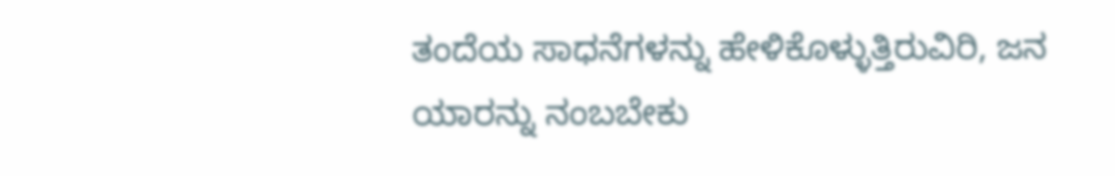ತಂದೆಯ ಸಾಧನೆಗಳನ್ನು ಹೇಳಿಕೊಳ್ಳುತ್ತಿರುವಿರಿ, ಜನ ಯಾರನ್ನು ನಂಬಬೇಕು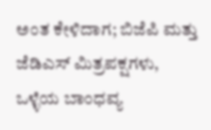ಅಂತ ಕೇಳಿದಾಗ; ಬಿಜೆಪಿ ಮತ್ತು ಜೆಡಿಎಸ್ ಮಿತ್ರಪಕ್ಷಗಳು, ಒಳ್ಳೆಯ ಬಾಂಧವ್ಯ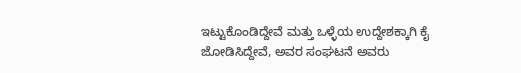ಇಟ್ಟುಕೊಂಡಿದ್ದೇವೆ ಮತ್ತು ಒಳ್ಳೆಯ ಉದ್ದೇಶಕ್ಕಾಗಿ ಕೈ ಜೋಡಿಸಿದ್ದೇವೆ, ಅವರ ಸಂಘಟನೆ ಅವರು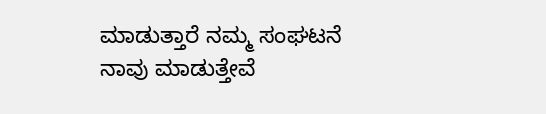ಮಾಡುತ್ತಾರೆ ನಮ್ಮ ಸಂಘಟನೆ ನಾವು ಮಾಡುತ್ತೇವೆ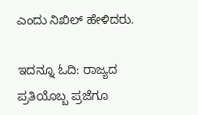ಎಂದು ನಿಖಿಲ್ ಹೇಳಿದರು.

ಇದನ್ನೂ ಓದಿ: ರಾಜ್ಯದ ಪ್ರತಿಯೊಬ್ಬ ಪ್ರಜೆಗೂ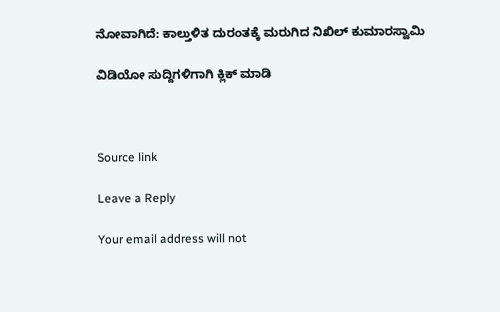ನೋವಾಗಿದೆ: ಕಾಲ್ತುಳಿತ ದುರಂತಕ್ಕೆ ಮರುಗಿದ ನಿಖಿಲ್ ಕುಮಾರಸ್ವಾಮಿ

ವಿಡಿಯೋ ಸುದ್ದಿಗಳಿಗಾಗಿ ಕ್ಲಿಕ್ ಮಾಡಿ



Source link

Leave a Reply

Your email address will not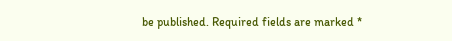be published. Required fields are marked *